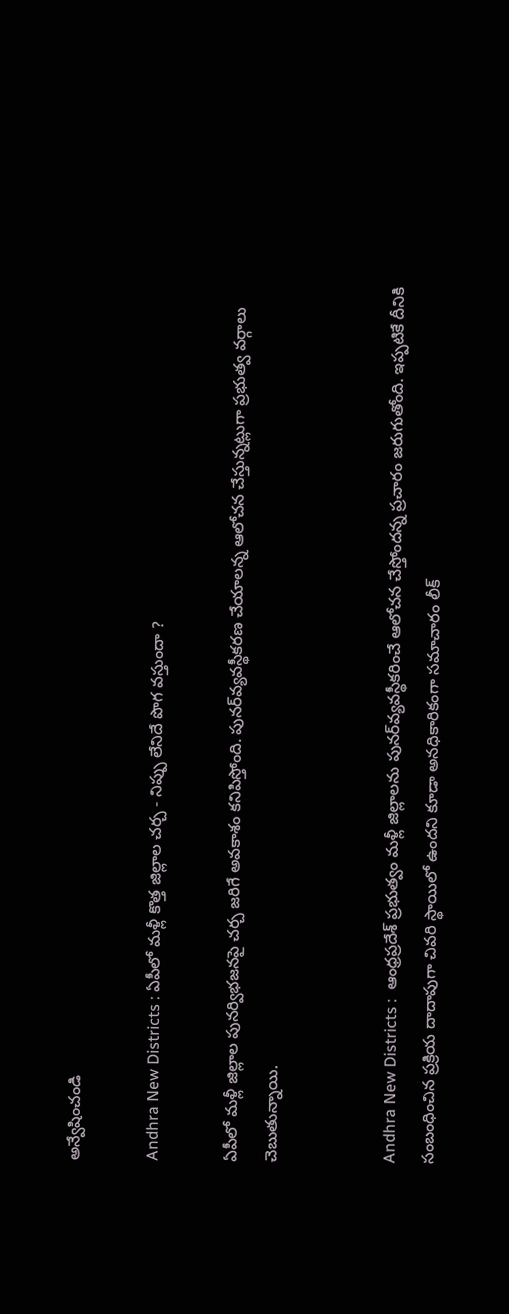అన్వేషించండి

Andhra New Districts : ఏపీలో మళ్లీ కొత్త జిల్లాల చర్చ - నిప్పు లేనిదే పొగ వస్తుందా ?

ఏపీలో మళ్లీ జిల్లాల పునర్విభజనపై చర్చ జరిగే అవకాశం కనిపిస్తోంది. పునర్‌వ్యవస్థీకరణ చేయాలన్న ఆలోచన చేస్తున్నట్లుగా ప్రభుత్వ వర్గాలు చెబుతున్నాయి.


Andhra New Districts :  ఆంధ్రప్రదేశ్ ప్రభుత్వం మళ్లీ జిల్లాలను పునర్‌వ్యవస్థీకరించే ఆలోచన చేస్తోందన్న ప్రచారం జరుగుతోంది. ఇప్పటికే దీనికి సంబంధించిన ప్రక్రియ దాదాపుగా చివరి స్థాయిలో ఉందని కూడా అనధికారికంగా సమాచారం లీక్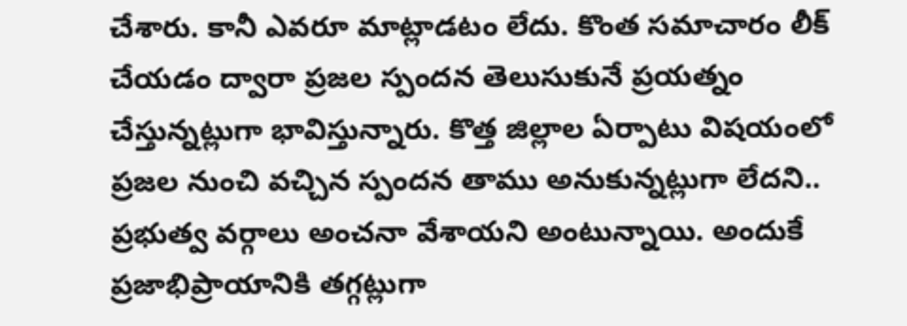చేశారు. కానీ ఎవరూ మాట్లాడటం లేదు. కొంత సమాచారం లీక్ చేయడం ద్వారా ప్రజల స్పందన తెలుసుకునే ప్రయత్నం చేస్తున్నట్లుగా భావిస్తున్నారు. కొత్త జిల్లాల ఏర్పాటు విషయంలో ప్రజల నుంచి వచ్చిన స్పందన తాము అనుకున్నట్లుగా లేదని..  ప్రభుత్వ వర్గాలు అంచనా వేశాయని అంటున్నాయి. అందుకే ప్రజాభిప్రాయానికి తగ్గట్లుగా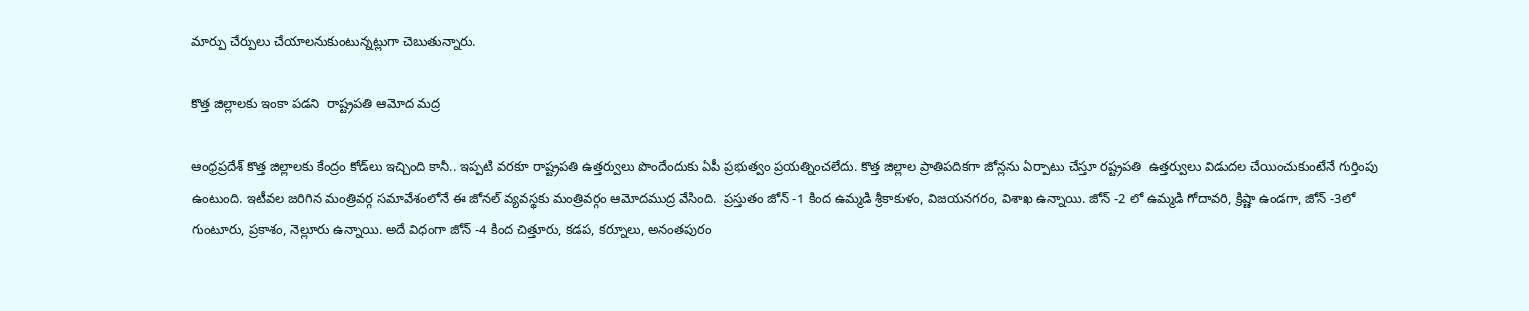మార్పు చేర్పులు చేయాలనుకుంటున్నట్లుగా చెబుతున్నారు.

కొత్త జిల్లాలకు ఇంకా పడని  రాష్ట్రపతి ఆమోద మద్ర

ఆంధ్రప్రదేశ్ కొత్త జిల్లాలకు కేంద్రం కోడ్‌లు ఇచ్చింది కానీ.. ఇప్పటి వరకూ రాష్ట్రపతి ఉత్తర్వులు పొందేందుకు ఏపీ ప్రభుత్వం ప్రయత్నించలేదు. కొత్త జిల్లాల ప్రాతిపదికగా జోన్లను ఏర్పాటు చేస్తూ రష్ట్రపతి  ఉత్తర్వులు విడుదల చేయించుకుంటేనే గుర్తింపు ఉంటుంది. ఇటీవల జరిగిన మంత్రివర్గ సమావేశంలోనే ఈ జోనల్ వ్యవస్థకు మంత్రివర్గం ఆమోదముద్ర వేసింది.  ప్రస్తుతం జోన్ -1 కింద ఉమ్మడి శ్రీకాకుళం, విజయనగరం, విశాఖ ఉన్నాయి. జోన్ -2 లో ఉమ్మడి గోదావరి, క్రిష్ణా ఉండగా, జోన్ -3లో గుంటూరు, ప్రకాశం, నెల్లూరు ఉన్నాయి. అదే విధంగా జోన్ -4 కింద చిత్తూరు, కడప, కర్నూలు, అనంతపురం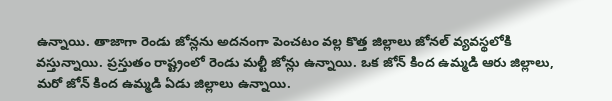ఉన్నాయి. తాజాగా రెండు జోన్లను అదనంగా పెంచటం వల్ల కొత్త జిల్లాలు జోనల్ వ్యవస్థలోకి వస్తున్నాయి. ప్రస్తుతం రాష్ట్రంలో రెండు మల్టీ జోన్లు ఉన్నాయి. ఒక జోన్ కింద ఉమ్మడి ఆరు జిల్లాలు, మరో జోన్ కింద ఉమ్మడి ఏడు జిల్లాలు ఉన్నాయి.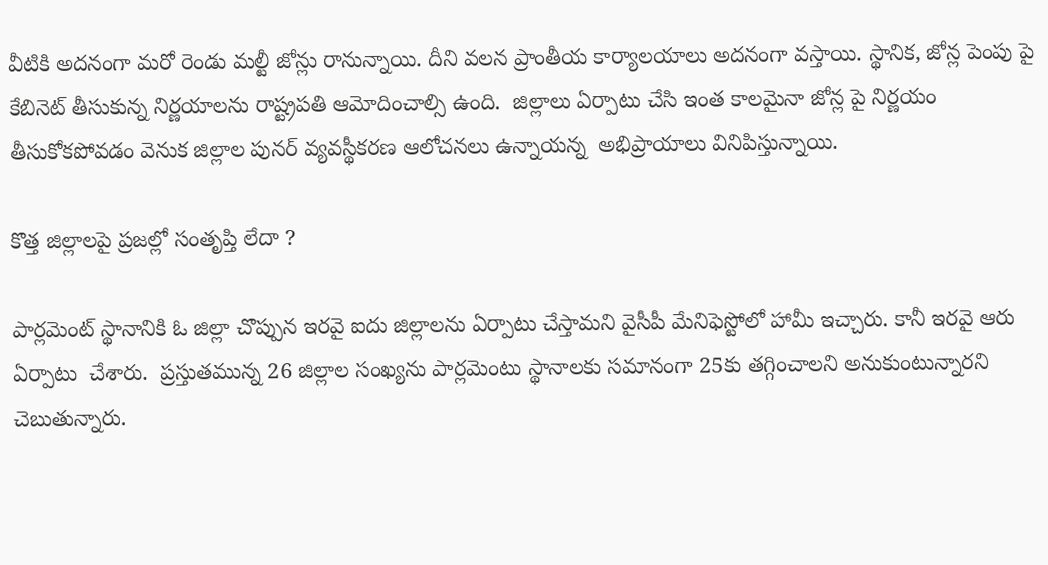వీటికి అదనంగా మరో రెండు మల్టీ జోన్లు రానున్నాయి. దీని వలన ప్రాంతీయ కార్యాలయాలు అదనంగా వస్తాయి. స్థానిక, జోన్ల పెంపు పై కేబినెట్ తీసుకున్న నిర్ణయాలను రాష్ట్రపతి ఆమోదించాల్సి ఉంది.  జిల్లాలు ఏర్పాటు చేసి ఇంత కాలమైనా జోన్ల పై నిర్ణయం తీసుకోకపోవడం వెనుక జిల్లాల పునర్ వ్యవస్థీకరణ ఆలోచనలు ఉన్నాయన్న  అభిప్రాయాలు వినిపిస్తున్నాయి.

కొత్త జిల్లాలపై ప్రజల్లో సంతృప్తి లేదా ?

పార్లమెంట్ స్థానానికి ఓ జిల్లా చొప్పున ఇరవై ఐదు జిల్లాలను ఏర్పాటు చేస్తామని వైసీపీ మేనిఫెస్టోలో హామీ ఇచ్చారు. కానీ ఇరవై ఆరు ఏర్పాటు  చేశారు.  ప్రస్తుతమున్న 26 జిల్లాల సంఖ్యను పార్లమెంటు స్థానాలకు సమానంగా 25కు తగ్గించాలని అనుకుంటున్నారని చెబుతున్నారు.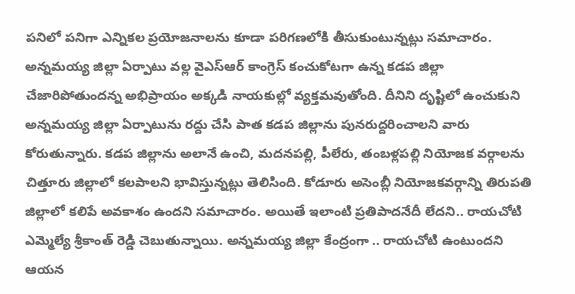పనిలో పనిగా ఎన్నికల ప్రయోజనాలను కూడా పరిగణలోకి తీసుకుంటున్నట్లు సమాచారం.  అన్నమయ్య జిల్లా ఏర్పాటు వల్ల వైఎస్‌ఆర్‌ కాంగ్రెస్‌ కంచుకోటగా ఉన్న కడప జిల్లా చేజారిపోతుందన్న అభిప్రాయం అక్కడి నాయకుల్లో వ్యక్తమవుతోంది. దీనిని దృష్టిలో ఉంచుకుని అన్నమయ్య జిల్లా ఏర్పాటును రద్దు చేసి పాత కడప జిల్లాను పునరుద్దరించాలని వారు కోరుతున్నారు. కడప జిల్లాను అలానే ఉంచి, మదనపల్లి, పీలేరు, తంబళ్లపల్లి నియోజక వర్గాలను చిత్తూరు జిల్లాలో కలపాలని భావిస్తున్నట్లు తెలిసింది. కోడూరు అసెంబ్లీ నియోజకవర్గాన్ని తిరుపతి జిల్లాలో కలిపే అవకాశం ఉందని సమాచారం. అయితే ఇలాంటి ప్రతిపాదనేదీ లేదని.. రాయచోటి ఎమ్మెల్యే శ్రీకాంత్ రెడ్డి చెబుతున్నాయి. అన్నమయ్య జిల్లా కేంద్రంగా .. రాయచోటి ఉంటుందని ఆయన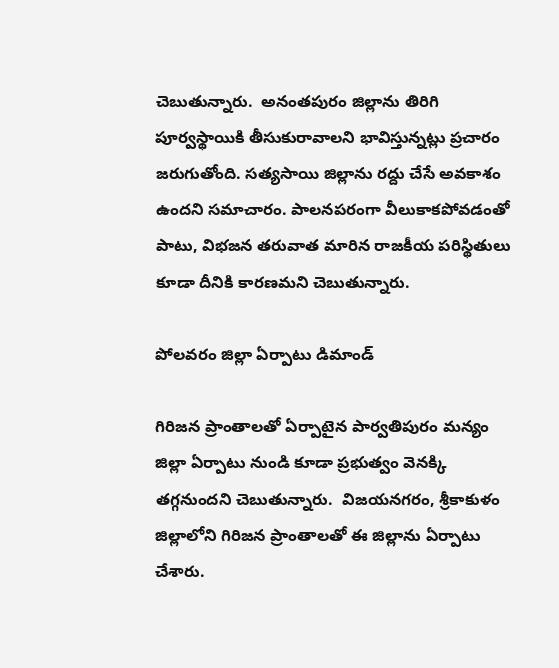చెబుతున్నారు.  అనంతపురం జిల్లాను తిరిగి పూర్వస్థాయికి తీసుకురావాలని భావిస్తున్నట్లు ప్రచారం జరుగుతోంది. సత్యసాయి జిల్లాను రద్దు చేసే అవకాశం ఉందని సమాచారం. పాలనపరంగా వీలుకాకపోవడంతో పాటు, విభజన తరువాత మారిన రాజకీయ పరిస్థితులు కూడా దీనికి కారణమని చెబుతున్నారు.

పోలవరం జిల్లా ఏర్పాటు డిమాండ్

గిరిజన ప్రాంతాలతో ఏర్పాటైన పార్వతిపురం మన్యం జిల్లా ఏర్పాటు నుండి కూడా ప్రభుత్వం వెనక్కి తగ్గనుందని చెబుతున్నారు.  విజయనగరం, శ్రీకాకుళం జిల్లాలోని గిరిజన ప్రాంతాలతో ఈ జిల్లాను ఏర్పాటు చేశారు.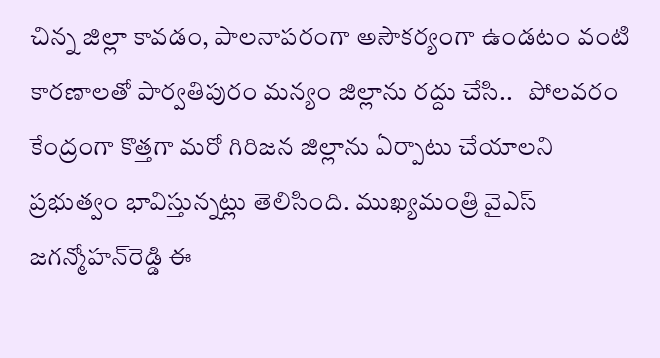చిన్న జిల్లా కావడం, పాలనాపరంగా అసౌకర్యంగా ఉండటం వంటి కారణాలతో పార్వతిపురం మన్యం జిల్లాను రద్దు చేసి..   పోలవరం కేంద్రంగా కొత్తగా మరో గిరిజన జిల్లాను ఏర్పాటు చేయాలని ప్రభుత్వం భావిస్తున్నట్లు తెలిసింది. ముఖ్యమంత్రి వైఎస్‌ జగన్మోహన్‌రెడ్డి ఈ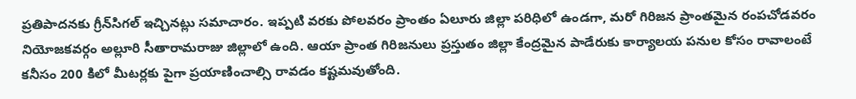ప్రతిపాదనకు గ్రీన్‌సిగల్‌ ఇచ్చినట్లు సమాచారం. ఇప్పటి వరకు పోలవరం ప్రాంతం ఏలూరు జిల్లా పరిధిలో ఉండగా, మరో గిరిజన ప్రాంతమైన రంపచోడవరం నియోజకవర్గం అల్లూరి సీతారామరాజు జిల్లాలో ఉంది. ఆయా ప్రాంత గిరిజనులు ప్రస్తుతం జిల్లా కేంద్రమైన పాడేరుకు కార్యాలయ పనుల కోసం రావాలంటే కనీసం 200 కిలో మీటర్లకు పైగా ప్రయాణించాల్సి రావడం కష్టమవుతోంది.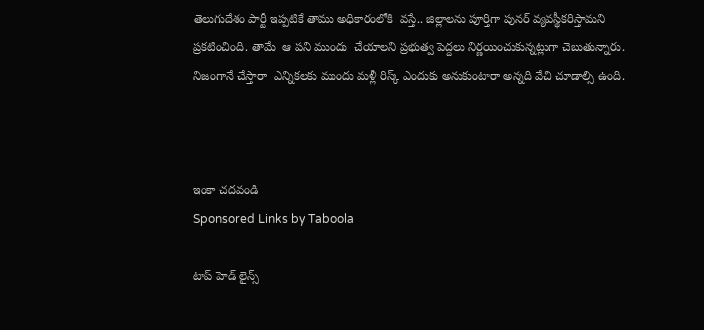తెలుగుదేశం పార్టీ ఇప్పటికే తాము అధికారంలోకి  వస్తే.. జిల్లాలను పూర్తిగా పునర్ వ్యవస్థీకరిస్తామని ప్రకటించింది. తామే  ఆ పని ముందు  చేయాలని ప్రభుత్వ పెద్దలు నిర్ణయించుకున్నట్లుగా చెబుతున్నారు.  నిజంగానే చేస్తారా  ఎన్నికలకు ముందు మళ్లీ రిస్క్ ఎందుకు అనుకుంటారా అన్నది వేచి చూడాల్సి ఉంది.



ఇంకా చదవండి
Sponsored Links by Taboola

టాప్ హెడ్ లైన్స్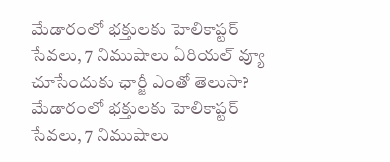మేడారంలో భక్తులకు హెలికాప్టర్‌ సేవలు, 7 నిముషాలు ఏరియల్‌ వ్యూ చూసేందుకు ఛార్జీ ఎంతో తెలుసా?
మేడారంలో భక్తులకు హెలికాప్టర్‌ సేవలు, 7 నిముషాలు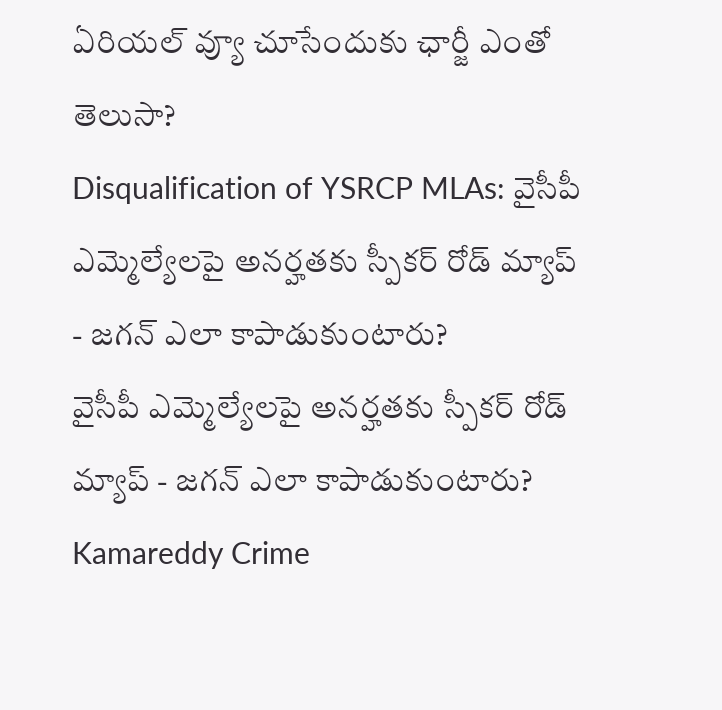ఏరియల్‌ వ్యూ చూసేందుకు ఛార్జీ ఎంతో తెలుసా?
Disqualification of YSRCP MLAs: వైసీపీ ఎమ్మెల్యేలపై అనర్హతకు స్పీకర్ రోడ్ మ్యాప్ - జగన్ ఎలా కాపాడుకుంటారు?
వైసీపీ ఎమ్మెల్యేలపై అనర్హతకు స్పీకర్ రోడ్ మ్యాప్ - జగన్ ఎలా కాపాడుకుంటారు?
Kamareddy Crime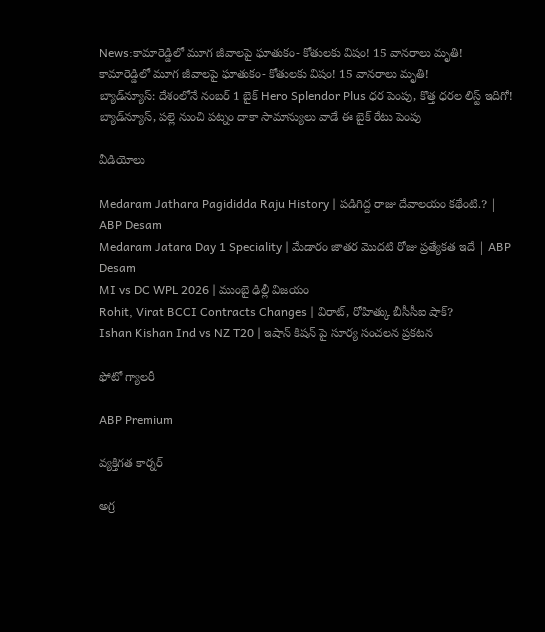News:కామారెడ్డిలో మూగ జీవాలపై ఘాతుకం- కోతులకు విషం! 15 వానరాలు మృతి!
కామారెడ్డిలో మూగ జీవాలపై ఘాతుకం- కోతులకు విషం! 15 వానరాలు మృతి!
బ్యాడ్‌న్యూస్‌: దేశంలోనే నంబర్‌ 1 బైక్‌ Hero Splendor Plus ధర పెంపు, కొత్త ధరల లిస్ట్‌ ఇదిగో!
బ్యాడ్‌న్యూస్‌, పల్లె నుంచి పట్నం దాకా సామాన్యులు వాడే ఈ బైక్‌ రేటు పెంపు

వీడియోలు

Medaram Jathara Pagididda Raju History | పడిగిద్ద రాజు దేవాలయం కథేంటి.? | ABP Desam
Medaram Jatara Day 1 Speciality | మేడారం జాతర మొదటి రోజు ప్రత్యేకత ఇదే | ABP Desam
MI vs DC WPL 2026 | ముంబై ఢిల్లీ విజయం
Rohit, Virat BCCI Contracts Changes | విరాట్, రోహిత్కు బీసీసీఐ షాక్?
Ishan Kishan Ind vs NZ T20 | ఇషాన్ కిషన్ పై సూర్య సంచలన ప్రకటన

ఫోటో గ్యాలరీ

ABP Premium

వ్యక్తిగత కార్నర్

అగ్ర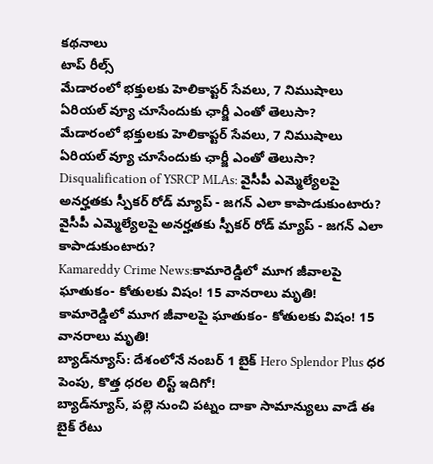కథనాలు
టాప్ రీల్స్
మేడారంలో భక్తులకు హెలికాప్టర్‌ సేవలు, 7 నిముషాలు ఏరియల్‌ వ్యూ చూసేందుకు ఛార్జీ ఎంతో తెలుసా?
మేడారంలో భక్తులకు హెలికాప్టర్‌ సేవలు, 7 నిముషాలు ఏరియల్‌ వ్యూ చూసేందుకు ఛార్జీ ఎంతో తెలుసా?
Disqualification of YSRCP MLAs: వైసీపీ ఎమ్మెల్యేలపై అనర్హతకు స్పీకర్ రోడ్ మ్యాప్ - జగన్ ఎలా కాపాడుకుంటారు?
వైసీపీ ఎమ్మెల్యేలపై అనర్హతకు స్పీకర్ రోడ్ మ్యాప్ - జగన్ ఎలా కాపాడుకుంటారు?
Kamareddy Crime News:కామారెడ్డిలో మూగ జీవాలపై ఘాతుకం- కోతులకు విషం! 15 వానరాలు మృతి!
కామారెడ్డిలో మూగ జీవాలపై ఘాతుకం- కోతులకు విషం! 15 వానరాలు మృతి!
బ్యాడ్‌న్యూస్‌: దేశంలోనే నంబర్‌ 1 బైక్‌ Hero Splendor Plus ధర పెంపు, కొత్త ధరల లిస్ట్‌ ఇదిగో!
బ్యాడ్‌న్యూస్‌, పల్లె నుంచి పట్నం దాకా సామాన్యులు వాడే ఈ బైక్‌ రేటు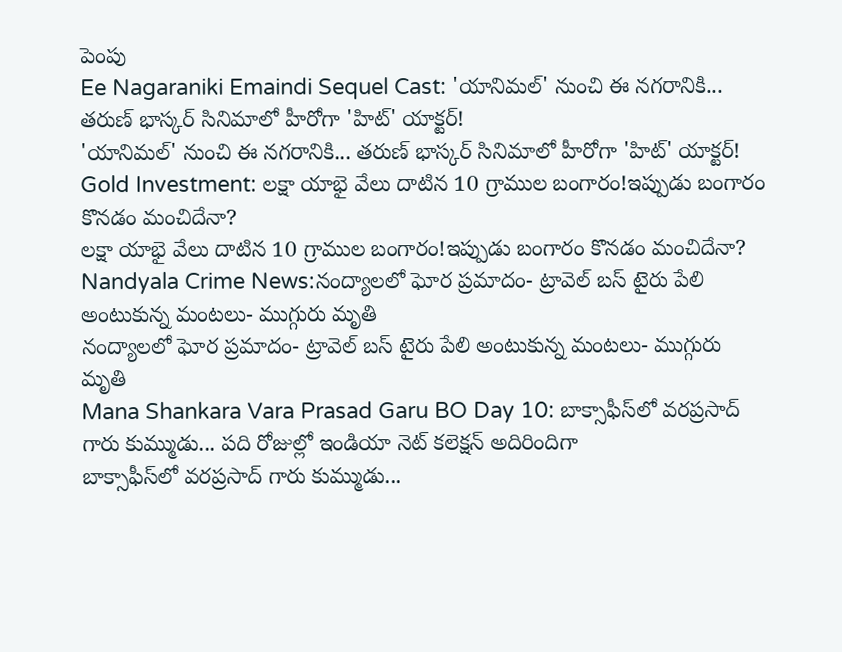పెంపు
Ee Nagaraniki Emaindi Sequel Cast: 'యానిమల్' నుంచి ఈ నగరానికి... తరుణ్ భాస్కర్ సినిమాలో హీరోగా 'హిట్' యాక్టర్!
'యానిమల్' నుంచి ఈ నగరానికి... తరుణ్ భాస్కర్ సినిమాలో హీరోగా 'హిట్' యాక్టర్!
Gold Investment: లక్షా యాభై వేలు దాటిన 10 గ్రాముల బంగారం!ఇప్పుడు బంగారం కొనడం మంచిదేనా?
లక్షా యాభై వేలు దాటిన 10 గ్రాముల బంగారం!ఇప్పుడు బంగారం కొనడం మంచిదేనా?
Nandyala Crime News:నంద్యాలలో ఘోర ప్రమాదం- ట్రావెల్ బస్‌ టైరు పేలి అంటుకున్న మంటలు- ముగ్గురు మృతి
నంద్యాలలో ఘోర ప్రమాదం- ట్రావెల్ బస్‌ టైరు పేలి అంటుకున్న మంటలు- ముగ్గురు మృతి
Mana Shankara Vara Prasad Garu BO Day 10: బాక్సాఫీస్‌లో వరప్రసాద్ గారు కుమ్ముడు... పది రోజుల్లో ఇండియా నెట్ కలెక్షన్ అదిరిందిగా
బాక్సాఫీస్‌లో వరప్రసాద్ గారు కుమ్ముడు...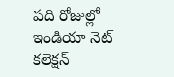పది రోజుల్లో ఇండియా నెట్ కలెక్షన్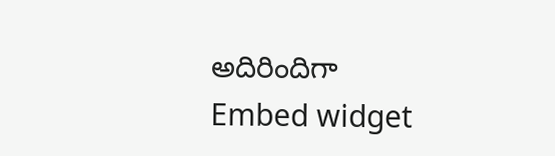అదిరిందిగా
Embed widget